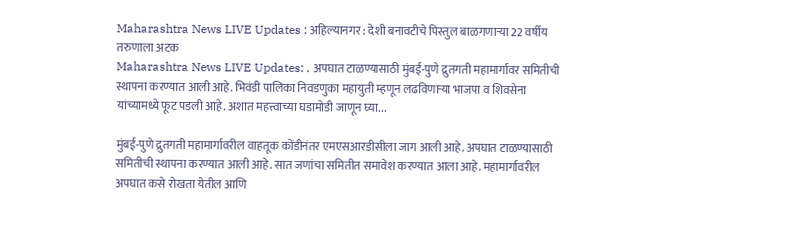Maharashtra News LIVE Updates : अहिल्यानगर : देशी बनावटीचे पिस्तुल बाळगणाऱ्या 22 वर्षीय तरुणाला अटक
Maharashtra News LIVE Updates: . अपघात टाळण्यासाठी मुंबई-पुणे द्रुतगती महामार्गावर समितीची स्थापना करण्यात आली आहे. भिवंडी पालिका निवडणुका महायुती म्हणून लढविणाऱ्या भाजपा व शिवसेना यांच्यामध्ये फूट पडली आहे. अशात महत्त्वाच्या घडामोडी जाणून घ्या...

मुंबई-पुणे द्रुतगती महामार्गावरील वाहतूक कोंडीनंतर एमएसआरडीसीला जाग आली आहे. अपघात टाळण्यासाठी समितीची स्थापना करण्यात आली आहे. सात जणांचा समितीत समावेश करण्यात आला आहे. महामार्गावरील अपघात कसे रोखता येतील आणि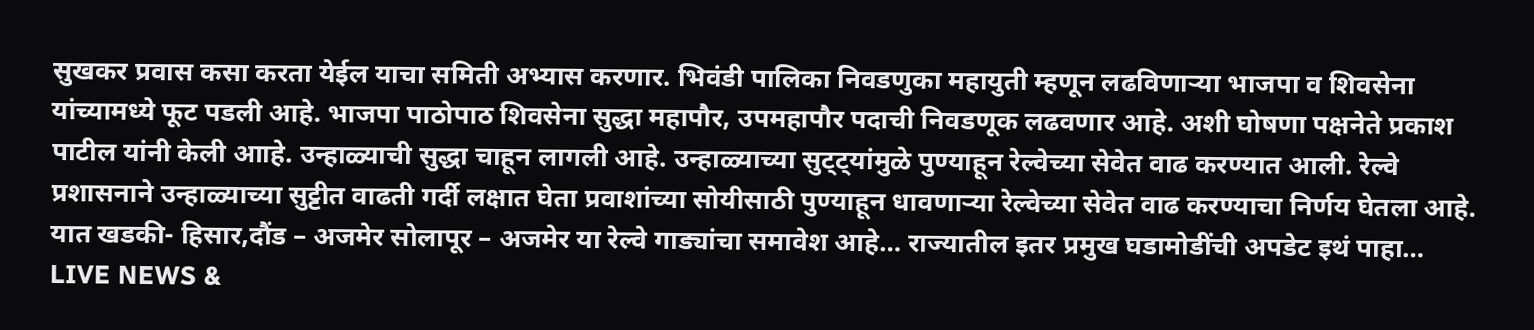सुखकर प्रवास कसा करता येईल याचा समिती अभ्यास करणार. भिवंडी पालिका निवडणुका महायुती म्हणून लढविणाऱ्या भाजपा व शिवसेना यांच्यामध्ये फूट पडली आहे. भाजपा पाठोपाठ शिवसेना सुद्धा महापौर, उपमहापौर पदाची निवडणूक लढवणार आहे. अशी घोषणा पक्षनेते प्रकाश पाटील यांनी केली आाहे. उन्हाळ्याची सुद्धा चाहून लागली आहे. उन्हाळ्याच्या सुट्ट्यांमुळे पुण्याहून रेल्वेच्या सेवेत वाढ करण्यात आली. रेल्वे प्रशासनाने उन्हाळ्याच्या सुट्टीत वाढती गर्दी लक्षात घेता प्रवाशांच्या सोयीसाठी पुण्याहून धावणाऱ्या रेल्वेच्या सेवेत वाढ करण्याचा निर्णय घेतला आहे. यात खडकी- हिसार,दौंड – अजमेर सोलापूर – अजमेर या रेल्वे गाड्यांचा समावेश आहे… राज्यातील इतर प्रमुख घडामोडींची अपडेट इथं पाहा…
LIVE NEWS &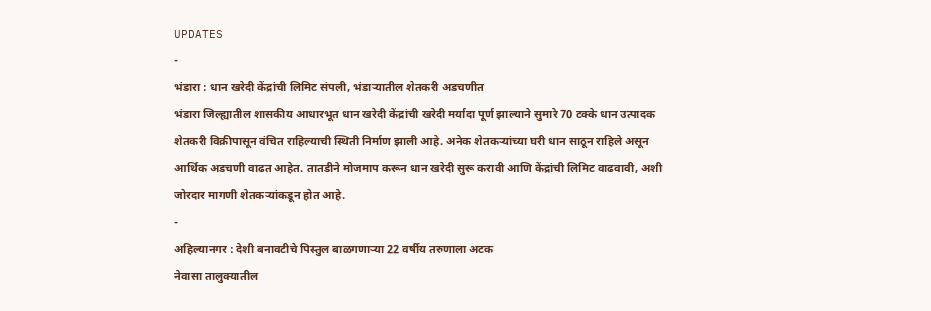UPDATES
-
भंडारा : धान खरेदी केंद्रांची लिमिट संपली, भंडाऱ्यातील शेतकरी अडचणीत
भंडारा जिल्ह्यातील शासकीय आधारभूत धान खरेदी केंद्रांची खरेदी मर्यादा पूर्ण झाल्याने सुमारे 70 टक्के धान उत्पादक शेतकरी विक्रीपासून वंचित राहिल्याची स्थिती निर्माण झाली आहे. अनेक शेतकऱ्यांच्या घरी धान साठून राहिले असून आर्थिक अडचणी वाढत आहेत. तातडीने मोजमाप करून धान खरेदी सुरू करावी आणि केंद्रांची लिमिट वाढवावी, अशी जोरदार मागणी शेतकऱ्यांकडून होत आहे.
-
अहिल्यानगर : देशी बनावटीचे पिस्तुल बाळगणाऱ्या 22 वर्षीय तरुणाला अटक
नेवासा तालुक्यातील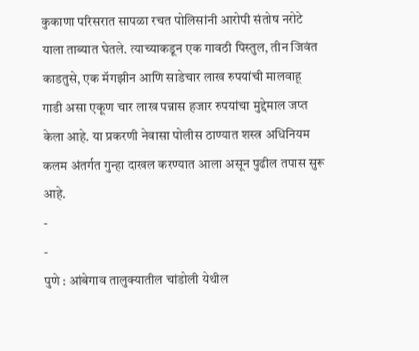कुकाणा परिसरात सापळा रचत पोलिसांनी आरोपी संतोष नरोटे याला ताब्यात घेतले. त्याच्याकडून एक गावठी पिस्तुल, तीन जिवंत काडतुसे, एक मॅगझीन आणि साडेचार लाख रुपयांची मालवाहू गाडी असा एकूण चार लाख पन्नास हजार रुपयांचा मुद्देमाल जप्त केला आहे. या प्रकरणी नेवासा पोलीस ठाण्यात शस्त्र अधिनियम कलम अंतर्गत गुन्हा दाखल करण्यात आला असून पुढील तपास सुरू आहे.
-
-
पुणे : आंबेगाव तालुक्यातील चांडोली येथील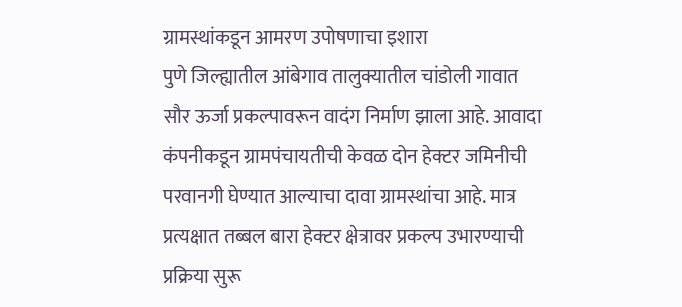ग्रामस्थांकडून आमरण उपोषणाचा इशारा
पुणे जिल्ह्यातील आंबेगाव तालुक्यातील चांडोली गावात सौर ऊर्जा प्रकल्पावरून वादंग निर्माण झाला आहे. आवादा कंपनीकडून ग्रामपंचायतीची केवळ दोन हेक्टर जमिनीची परवानगी घेण्यात आल्याचा दावा ग्रामस्थांचा आहे. मात्र प्रत्यक्षात तब्बल बारा हेक्टर क्षेत्रावर प्रकल्प उभारण्याची प्रक्रिया सुरू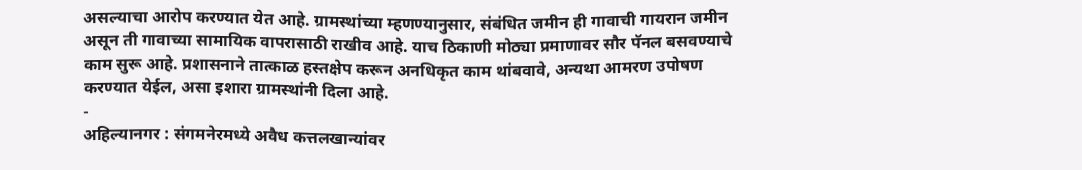असल्याचा आरोप करण्यात येत आहे. ग्रामस्थांच्या म्हणण्यानुसार, संबंधित जमीन ही गावाची गायरान जमीन असून ती गावाच्या सामायिक वापरासाठी राखीव आहे. याच ठिकाणी मोठ्या प्रमाणावर सौर पॅनल बसवण्याचे काम सुरू आहे. प्रशासनाने तात्काळ हस्तक्षेप करून अनधिकृत काम थांबवावे, अन्यथा आमरण उपोषण करण्यात येईल, असा इशारा ग्रामस्थांनी दिला आहे.
-
अहिल्यानगर : संगमनेरमध्ये अवैध कत्तलखान्यांवर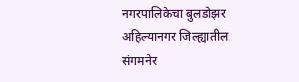नगरपालिकेचा बुलडोझर
अहिल्यानगर जिल्ह्यातील संगमनेर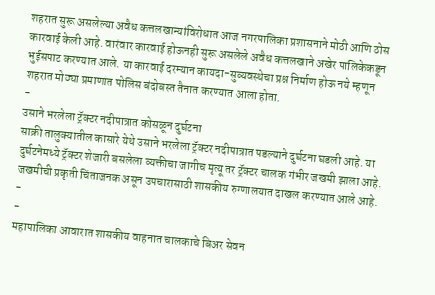शहरात सुरू असलेल्या अवैध कत्तलखान्यांविरोधात आज नगरपालिका प्रशासनाने मोठी आणि ठोस कारवाई केली आहे. वारंवार कारवाई होऊनही सुरू असलेले अवैध कत्तलखाने अखेर पालिकेकडून भुईसपाट करण्यात आले. या कारवाई दरम्यान कायदा-सुव्यवस्थेचा प्रश्न निर्माण होऊ नये म्हणून शहरात मोठ्या प्रमाणात पोलिस बंदोबस्त तैनात करण्यात आला होता.
-
उसाने भरलेला ट्रॅक्टर नदीपात्रात कोसळून दुर्घटना
साक्री तालुक्यातील कासारे येथे उसाने भरलेला ट्रॅक्टर नदीपात्रात पडल्याने दुर्घटना घडली आहे. या दुर्घटनेमध्ये ट्रॅक्टर शेजारी बसलेला व्यक्तीचा जागीच मृत्यू तर ट्रॅक्टर चालक गंभीर जखमी झाला आहे. जखमीची प्रकृती चिंताजनक असून उपचारासाठी शासकीय रुग्णालयात दाखल करण्यात आले आहे.
-
-
महापालिका आवारात शासकीय वाहनात चालकाचे बिअर सेवन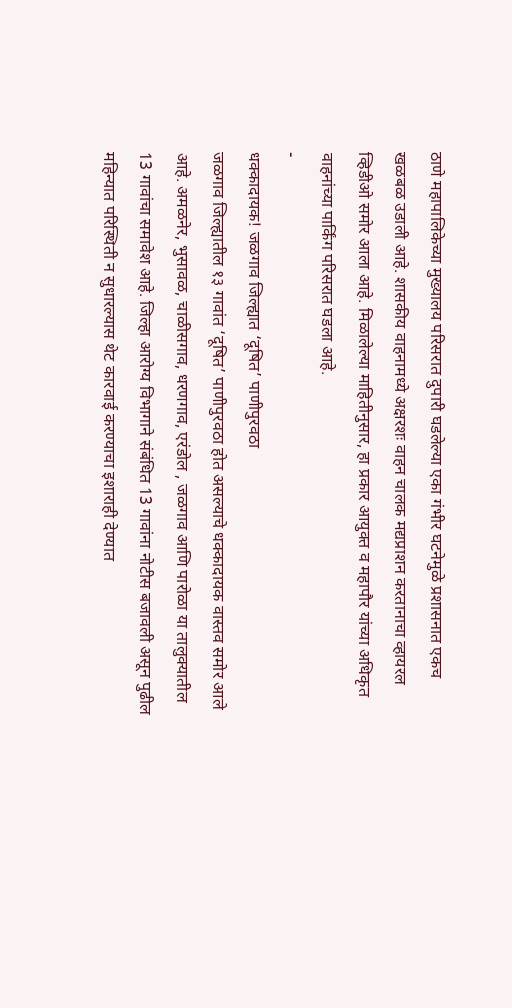ठाणे महापालिकेच्या मुख्यालय परिसरात दुपारी घडलेल्या एका गंभीर घटनेमुळे प्रशासनात एकच खळबळ उडाली आहे. शासकीय वाहनामध्ये अक्षरशः वाहन चालक मद्यप्राशन करतानाचा व्हायरल व्हिडीओ समोर आला आहे. मिळालेल्या माहितीनुसार, हा प्रकार आयुक्त व महापौर यांच्या अधिकृत वाहनांच्या पार्किंग परिसरात घडला आहे.
-
धक्कादायक! जळगाव जिल्ह्यात ‘दूषित’ पाणीपुरवठा
जळगाव जिल्ह्यातील १३ गावांत ‘दूषित’ पाणीपुरवठा होत असल्याचे धक्कादायक वास्तव समोर आले आहे. अमळनेर, भुसावळ, चाळीसगाव, धरणगाव, एरंडोल , जळगाव आणि पारोळा या तालुक्यातील 13 गावांचा समावेश आहे. जिल्हा आरोग्य विभागाने संबंधित 13 गावांना नोटीस बजावली असून पुढील महिन्यात परिस्थिती न सुधारल्यास थेट कारवाई करण्याचा इशाराही देण्यात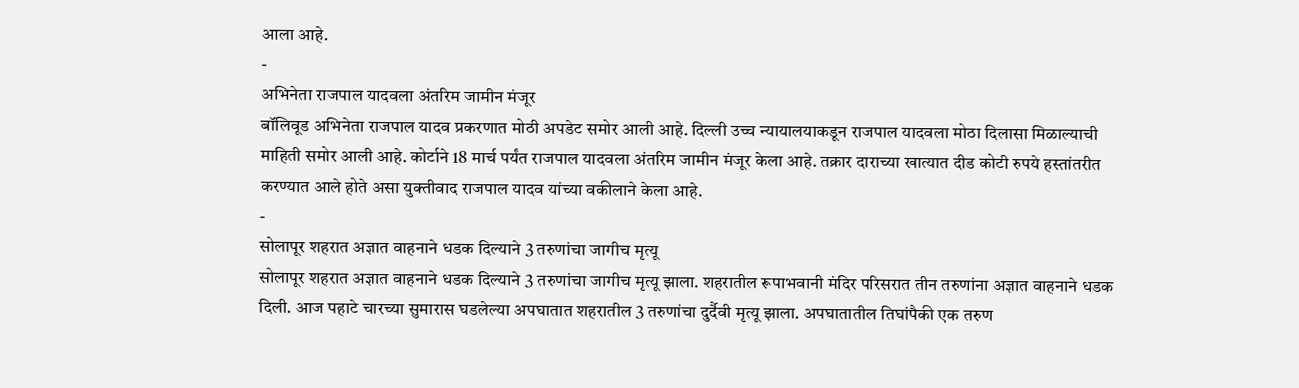आला आहे.
-
अभिनेता राजपाल यादवला अंतरिम जामीन मंजूर
बॉलिवूड अभिनेता राजपाल यादव प्रकरणात मोठी अपडेट समोर आली आहे. दिल्ली उच्च न्यायालयाकडून राजपाल यादवला मोठा दिलासा मिळाल्याची माहिती समोर आली आहे. कोर्टाने 18 मार्च पर्यंत राजपाल यादवला अंतरिम जामीन मंजूर केला आहे. तक्रार दाराच्या खात्यात दीड कोटी रुपये हस्तांतरीत करण्यात आले होते असा युक्तीवाद राजपाल यादव यांच्या वकीलाने केला आहे.
-
सोलापूर शहरात अज्ञात वाहनाने धडक दिल्याने 3 तरुणांचा जागीच मृत्यू
सोलापूर शहरात अज्ञात वाहनाने धडक दिल्याने 3 तरुणांचा जागीच मृत्यू झाला. शहरातील रूपाभवानी मंदिर परिसरात तीन तरुणांना अज्ञात वाहनाने धडक दिली. आज पहाटे चारच्या सुमारास घडलेल्या अपघातात शहरातील 3 तरुणांचा दुर्दैवी मृत्यू झाला. अपघातातील तिघांपैकी एक तरुण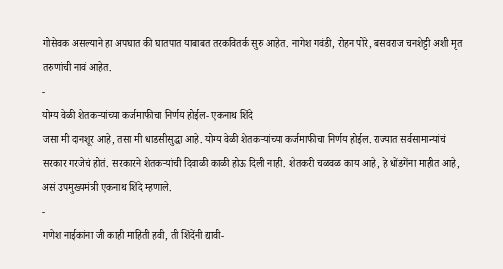गोसेवक असल्याने हा अपघात की घातपात याबाबत तरकवितर्क सुरु आहेत. नागेश गवंडी, रोहन पोरे, बसवराज चनशेट्टी अशी मृत तरुणांची नावं आहेत.
-
योग्य वेळी शेतकऱ्यांच्या कर्जमाफीचा निर्णय होईल- एकनाथ शिंदे
जसा मी दानशूर आहे, तसा मी धाडसीसुद्धा आहे. योग्य वेळी शेतकऱ्यांच्या कर्जमाफीचा निर्णय होईल. राज्यात सर्वसामान्यांचं सरकार गरजेचं होतं. सरकारने शेतकऱ्यांची दिवाळी काळी होऊ दिली नाही. शेतकरी चळवळ काय आहे, हे धोंडगेंना माहीत आहे, असं उपमुख्यमंत्री एकनाथ शिंदे म्हणाले.
-
गणेश नाईकांना जी काही माहिती हवी, ती शिंदेंनी द्यावी-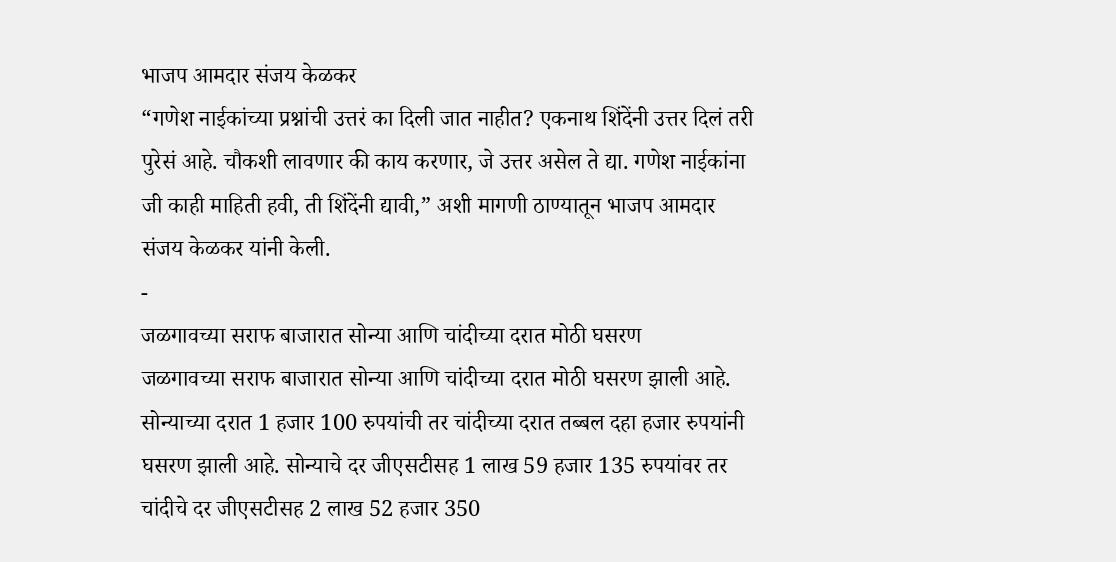भाजप आमदार संजय केळकर
“गणेश नाईकांच्या प्रश्नांची उत्तरं का दिली जात नाहीत? एकनाथ शिंदेंनी उत्तर दिलं तरी पुरेसं आहे. चौकशी लावणार की काय करणार, जे उत्तर असेल ते द्या. गणेश नाईकांना जी काही माहिती हवी, ती शिंदेंनी द्यावी,” अशी मागणी ठाण्यातून भाजप आमदार संजय केळकर यांनी केली.
-
जळगावच्या सराफ बाजारात सोन्या आणि चांदीच्या दरात मोठी घसरण
जळगावच्या सराफ बाजारात सोन्या आणि चांदीच्या दरात मोठी घसरण झाली आहे. सोन्याच्या दरात 1 हजार 100 रुपयांची तर चांदीच्या दरात तब्बल दहा हजार रुपयांनी घसरण झाली आहे. सोन्याचे दर जीएसटीसह 1 लाख 59 हजार 135 रुपयांवर तर चांदीचे दर जीएसटीसह 2 लाख 52 हजार 350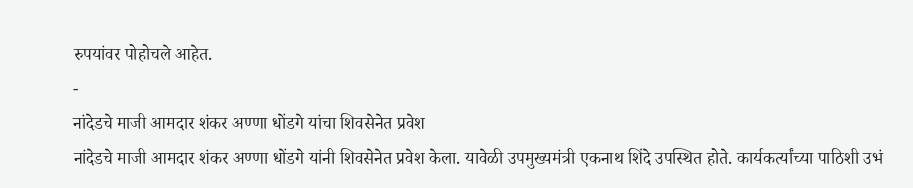रुपयांवर पोहोचले आहेत.
-
नांदेडचे माजी आमदार शंकर अण्णा धोंडगे यांचा शिवसेनेत प्रवेश
नांदेडचे माजी आमदार शंकर अण्णा धोंडगे यांनी शिवसेनेत प्रवेश केला. यावेळी उपमुख्यमंत्री एकनाथ शिंदे उपस्थित होते. कार्यकर्त्यांच्या पाठिशी उभं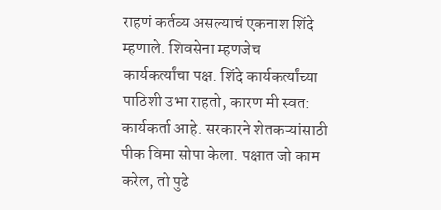राहणं कर्तव्य असल्याचं एकनाश शिंदे म्हणाले. शिवसेना म्हणजेच कार्यकर्त्यांचा पक्ष. शिंदे कार्यकर्त्यांच्या पाठिशी उभा राहतो, कारण मी स्वत: कार्यकर्ता आहे. सरकारने शेतकऱ्यांसाठी पीक विमा सोपा केला. पक्षात जो काम करेल, तो पुढे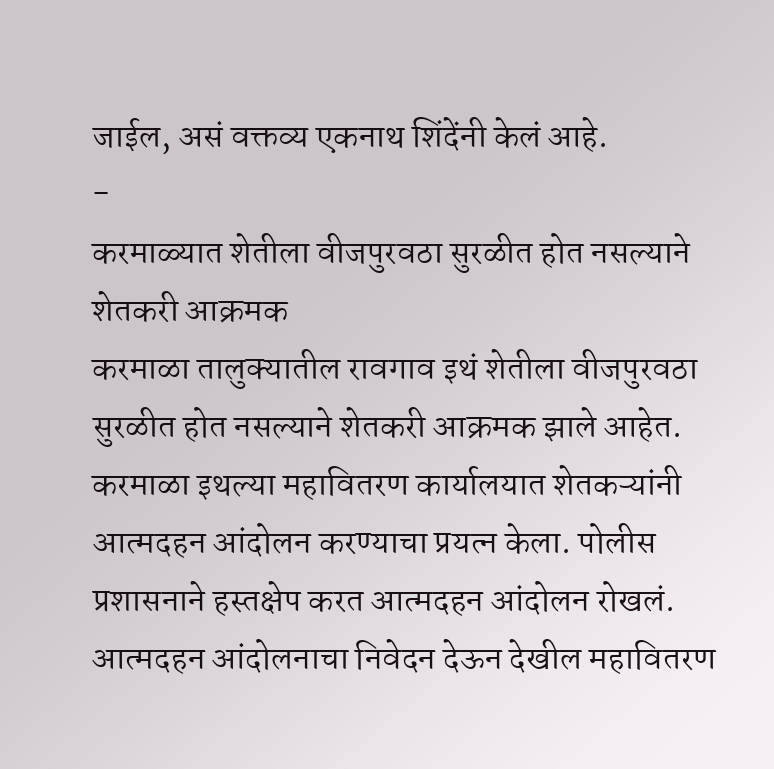जाईल, असं वक्तव्य एकनाथ शिंदेंनी केलं आहे.
-
करमाळ्यात शेतीला वीजपुरवठा सुरळीत होत नसल्याने शेतकरी आक्रमक
करमाळा तालुक्यातील रावगाव इथं शेतीला वीजपुरवठा सुरळीत होत नसल्याने शेतकरी आक्रमक झाले आहेत. करमाळा इथल्या महावितरण कार्यालयात शेतकऱ्यांनी आत्मदहन आंदोलन करण्याचा प्रयत्न केला. पोलीस प्रशासनाने हस्तक्षेप करत आत्मदहन आंदोलन रोखलं. आत्मदहन आंदोलनाचा निवेदन देऊन देखील महावितरण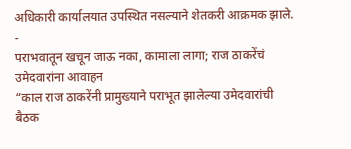अधिकारी कार्यालयात उपस्थित नसल्याने शेतकरी आक्रमक झाले.
-
पराभवातून खचून जाऊ नका, कामाला लागा; राज ठाकरेंचं उमेदवारांना आवाहन
“काल राज ठाकरेंनी प्रामुख्याने पराभूत झालेल्या उमेदवारांची बैठक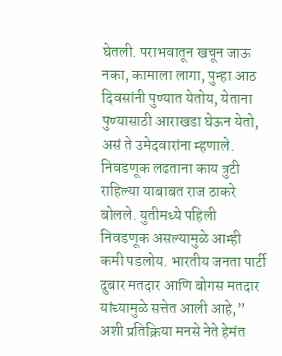घेतली. पराभवातून खचून जाऊ नका, कामाला लागा, पुन्हा आठ दिवसांनी पुण्यात येतोय, येताना पुण्यासाठी आराखडा घेऊन येतो, असं ते उमेदवारांना म्हणाले. निवडणूक लढताना काय त्रुटी राहिल्या याबाबत राज ठाकरे बोलले. युतीमध्ये पहिली निवडणूक असल्यामुळे आम्ही कमी पडलोय. भारतीय जनता पार्टी दुबार मतदार आणि बोगस मतदार यांच्यामुळे सत्तेत आली आहे,” अशी प्रतिक्रिया मनसे नेते हेमंत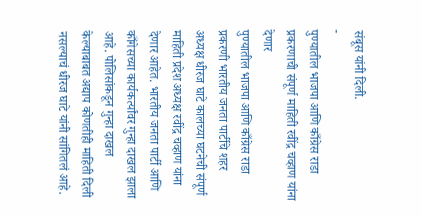संबूस यांनी दिली.
-
पुण्यातील भाजपा आणि काँग्रेस राडा प्रकरणाची संपूर्ण माहिती रवींद्र चव्हाण यांना देणार
पुण्यातील भाजपा आणि काँग्रेस राडा प्रकरणी भारतीय जनता पार्टीचे शहर अध्यक्ष धीरज घाटे कालच्या घटनेची संपूर्ण माहिती प्रदेश अध्यक्ष रवींद्र चव्हाण यांना देणार आहेत. भारतीय जनता पार्टी आणि काँगेसच्या कार्यकर्त्यांवर गुन्हा दाखल झाला आहे. पोलिसांकडून गुन्हा दाखल केल्याबाबत अद्याप कोणतीही माहिती दिली नसल्याचं धीरज घाटे यांनी सांगितलं आहे.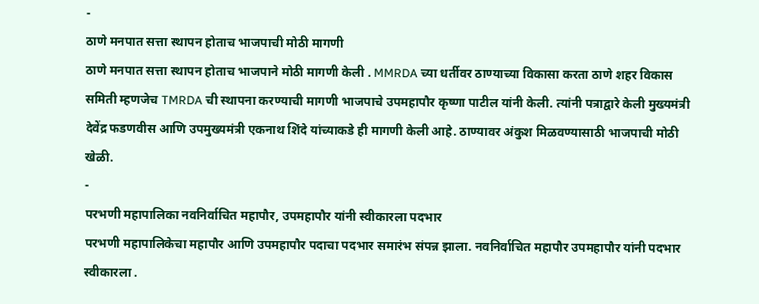-
ठाणे मनपात सत्ता स्थापन होताच भाजपाची मोठी मागणी
ठाणे मनपात सत्ता स्थापन होताच भाजपाने मोठी मागणी केली . MMRDA च्या धर्तीवर ठाण्याच्या विकासा करता ठाणे शहर विकास समिती म्हणजेच TMRDA ची स्थापना करण्याची मागणी भाजपाचे उपमहापौर कृष्णा पाटील यांनी केली. त्यांनी पत्राद्वारे केली मुख्यमंत्री देवेंद्र फडणवीस आणि उपमुख्यमंत्री एकनाथ शिंदे यांच्याकडे ही मागणी केली आहे. ठाण्यावर अंकुश मिळवण्यासाठी भाजपाची मोठी खेळी.
-
परभणी महापालिका नवनिर्वाचित महापौर, उपमहापौर यांनी स्वीकारला पदभार
परभणी महापालिकेचा महापौर आणि उपमहापौर पदाचा पदभार समारंभ संपन्न झाला. नवनिर्वाचित महापौर उपमहापौर यांनी पदभार स्वीकारला .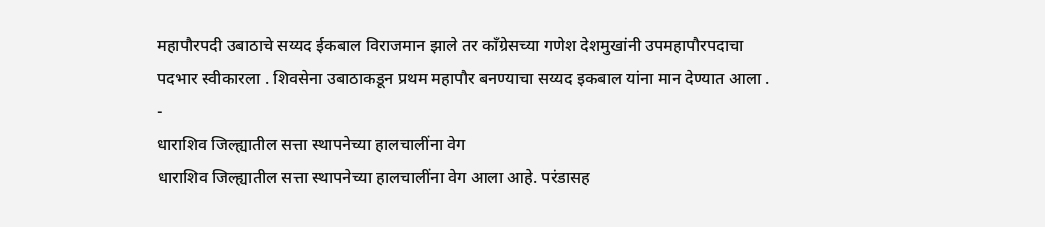महापौरपदी उबाठाचे सय्यद ईकबाल विराजमान झाले तर काँग्रेसच्या गणेश देशमुखांनी उपमहापौरपदाचा पदभार स्वीकारला . शिवसेना उबाठाकडून प्रथम महापौर बनण्याचा सय्यद इकबाल यांना मान देण्यात आला .
-
धाराशिव जिल्ह्यातील सत्ता स्थापनेच्या हालचालींना वेग
धाराशिव जिल्ह्यातील सत्ता स्थापनेच्या हालचालींना वेग आला आहे. परंडासह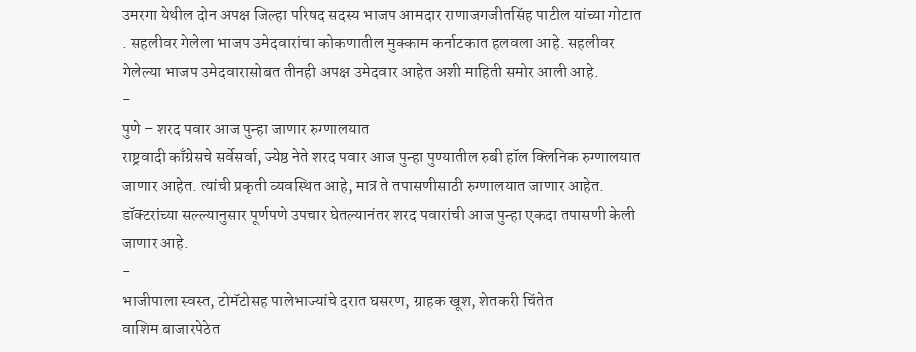उमरगा येथील दोन अपक्ष जिल्हा परिषद सदस्य भाजप आमदार राणाजगजीतसिंह पाटील यांच्या गोटात . सहलीवर गेलेला भाजप उमेदवारांचा कोकणातील मुक्काम कर्नाटकात हलवला आहे. सहलीवर गेलेल्या भाजप उमेदवारासोबत तीनही अपक्ष उमेदवार आहेत अशी माहिती समोर आली आहे.
-
पुणे – शरद पवार आज पुन्हा जाणार रुग्णालयात
राष्ट्रवादी काँग्रेसचे सर्वेसर्वा, ज्येष्ठ नेते शरद पवार आज पुन्हा पुण्यातील रुबी हॉल क्लिनिक रुग्णालयात जाणार आहेत. त्यांची प्रकृती व्यवस्थित आहे, मात्र ते तपासणीसाठी रुग्णालयात जाणार आहेत. डॉक्टरांच्या सल्ल्यानुसार पूर्णपणे उपचार घेतल्यानंतर शरद पवारांची आज पुन्हा एकदा तपासणी केली जाणार आहे.
-
भाजीपाला स्वस्त, टोमॅटोसह पालेभाज्यांचे दरात घसरण, ग्राहक खूश, शेतकरी चिंतेत
वाशिम बाजारपेठेत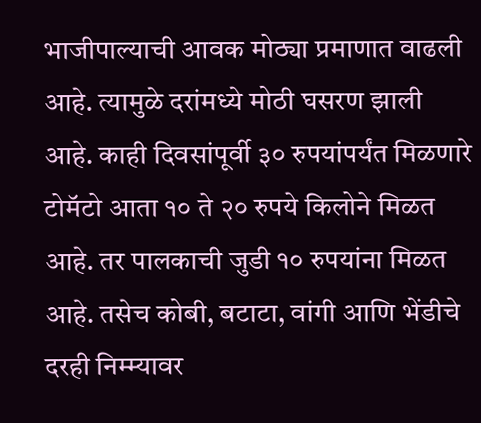भाजीपाल्याची आवक मोठ्या प्रमाणात वाढली आहे. त्यामुळे दरांमध्ये मोठी घसरण झाली आहे. काही दिवसांपूर्वी ३० रुपयांपर्यंत मिळणारे टोमॅटो आता १० ते २० रुपये किलोने मिळत आहे. तर पालकाची जुडी १० रुपयांना मिळत आहे. तसेच कोबी, बटाटा, वांगी आणि भेंडीचे दरही निम्म्यावर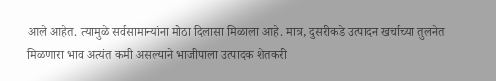आले आहेत. त्यामुळे सर्वसामान्यांना मोठा दिलासा मिळाला आहे. मात्र, दुसरीकडे उत्पादन खर्चाच्या तुलनेत मिळणारा भाव अत्यंत कमी असल्याने भाजीपाला उत्पादक शेतकरी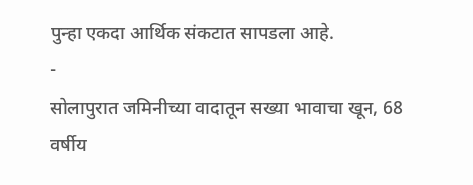पुन्हा एकदा आर्थिक संकटात सापडला आहे.
-
सोलापुरात जमिनीच्या वादातून सख्या भावाचा खून, 68 वर्षीय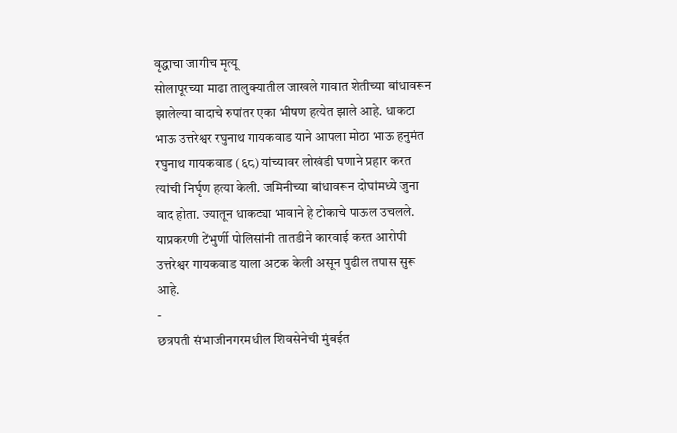वृद्धाचा जागीच मृत्यू
सोलापूरच्या माढा तालुक्यातील जाखले गावात शेतीच्या बांधावरून झालेल्या वादाचे रुपांतर एका भीषण हत्येत झाले आहे. धाकटा भाऊ उत्तरेश्वर रघुनाथ गायकवाड याने आपला मोठा भाऊ हनुमंत रघुनाथ गायकवाड (६८) यांच्यावर लोखंडी घणाने प्रहार करत त्यांची निर्घृण हत्या केली. जमिनीच्या बांधावरून दोघांमध्ये जुना वाद होता. ज्यातून धाकट्या भावाने हे टोकाचे पाऊल उचलले. याप्रकरणी टेंभुर्णी पोलिसांनी तातडीने कारवाई करत आरोपी उत्तरेश्वर गायकवाड याला अटक केली असून पुढील तपास सुरू आहे.
-
छत्रपती संभाजीनगरमधील शिवसेनेची मुंबईत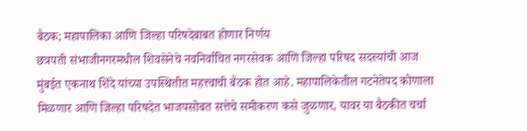बैठक; महापालिका आणि जिल्हा परिषदेबाबत होणार निर्णय
छत्रपती संभाजीनगरमधील शिवसेनेचे नवनिर्वाचित नगरसेवक आणि जिल्हा परिषद सदस्यांची आज मुंबईत एकनाथ शिंदे यांच्या उपस्थितीत महत्त्वाची बैठक होत आहे. महापालिकेतील गटनेतेपद कोणाला मिळणार आणि जिल्हा परिषदेत भाजपसोबत सत्तेचे समीकरण कसे जुळणार, यावर या बैठकीत चर्चा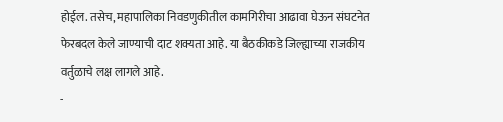होईल. तसेच, महापालिका निवडणुकीतील कामगिरीचा आढावा घेऊन संघटनेत फेरबदल केले जाण्याची दाट शक्यता आहे. या बैठकीकडे जिल्ह्याच्या राजकीय वर्तुळाचे लक्ष लागले आहे.
-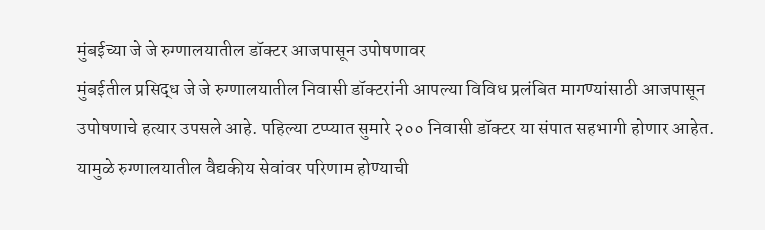मुंबईच्या जे जे रुग्णालयातील डॉक्टर आजपासून उपोषणावर
मुंबईतील प्रसिद्ध जे जे रुग्णालयातील निवासी डॉक्टरांनी आपल्या विविध प्रलंबित मागण्यांसाठी आजपासून उपोषणाचे हत्यार उपसले आहे. पहिल्या टप्प्यात सुमारे २०० निवासी डॉक्टर या संपात सहभागी होणार आहेत. यामुळे रुग्णालयातील वैद्यकीय सेवांवर परिणाम होण्याची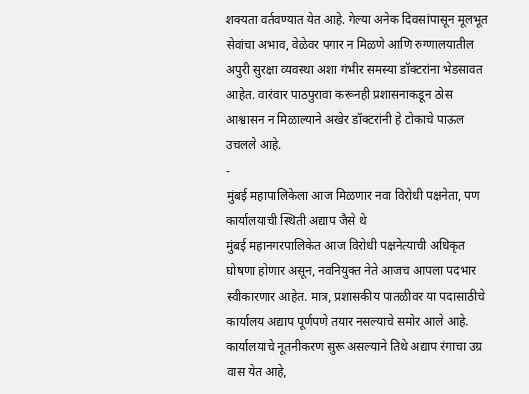शक्यता वर्तवण्यात येत आहे. गेल्या अनेक दिवसांपासून मूलभूत सेवांचा अभाव, वेळेवर पगार न मिळणे आणि रुग्णालयातील अपुरी सुरक्षा व्यवस्था अशा गंभीर समस्या डॉक्टरांना भेडसावत आहेत. वारंवार पाठपुरावा करूनही प्रशासनाकडून ठोस आश्वासन न मिळाल्याने अखेर डॉक्टरांनी हे टोकाचे पाऊल उचलले आहे.
-
मुंबई महापालिकेला आज मिळणार नवा विरोधी पक्षनेता, पण कार्यालयाची स्थिती अद्याप जैसे थे
मुंबई महानगरपालिकेत आज विरोधी पक्षनेत्याची अधिकृत घोषणा होणार असून, नवनियुक्त नेते आजच आपला पदभार स्वीकारणार आहेत. मात्र, प्रशासकीय पातळीवर या पदासाठीचे कार्यालय अद्याप पूर्णपणे तयार नसल्याचे समोर आले आहे. कार्यालयाचे नूतनीकरण सुरू असल्याने तिथे अद्याप रंगाचा उग्र वास येत आहे,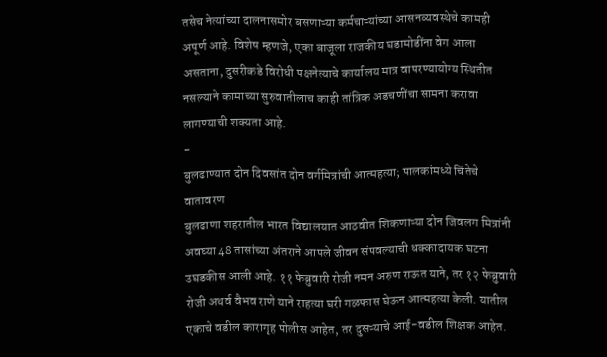तसेच नेत्यांच्या दालनासमोर बसणाऱ्या कर्मचाऱ्यांच्या आसनव्यवस्थेचे कामही अपूर्ण आहे. विशेष म्हणजे, एका बाजूला राजकीय घडामोडींना वेग आला असताना, दुसरीकडे विरोधी पक्षनेत्याचे कार्यालय मात्र वापरण्यायोग्य स्थितीत नसल्याने कामाच्या सुरुवातीलाच काही तांत्रिक अडचणींचा सामना करावा लागण्याची शक्यता आहे.
-
बुलढाण्यात दोन दिवसांत दोन वर्गमित्रांची आत्महत्या; पालकांमध्ये चिंतेचे वातावरण
बुलढाणा शहरातील भारत विद्यालयात आठवीत शिकणाऱ्या दोन जिवलग मित्रांनी अवघ्या 48 तासांच्या अंतराने आपले जीवन संपवल्याची धक्कादायक घटना उघडकीस आली आहे. ११ फेब्रुवारी रोजी नमन अरुण राऊत याने, तर १२ फेब्रुवारी रोजी अथर्व वैभव राणे याने राहत्या घरी गळफास घेऊन आत्महत्या केली. यातील एकाचे वडील कारागृह पोलीस आहेत, तर दुसऱ्याचे आई-वडील शिक्षक आहेत.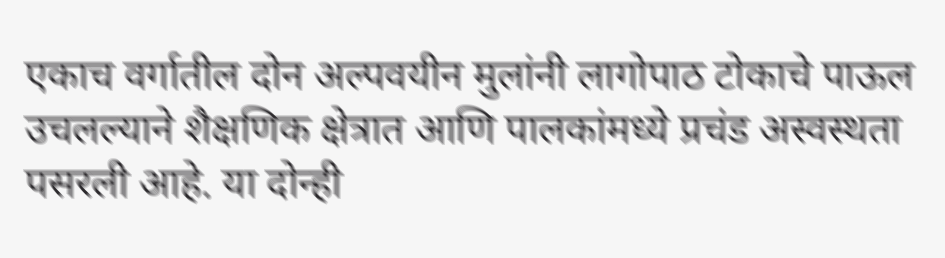एकाच वर्गातील दोन अल्पवयीन मुलांनी लागोपाठ टोकाचे पाऊल उचलल्याने शैक्षणिक क्षेत्रात आणि पालकांमध्ये प्रचंड अस्वस्थता पसरली आहे. या दोन्ही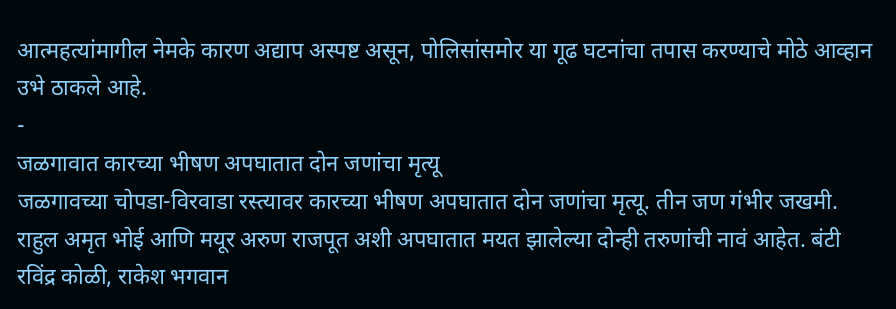आत्महत्यांमागील नेमके कारण अद्याप अस्पष्ट असून, पोलिसांसमोर या गूढ घटनांचा तपास करण्याचे मोठे आव्हान उभे ठाकले आहे.
-
जळगावात कारच्या भीषण अपघातात दोन जणांचा मृत्यू
जळगावच्या चोपडा-विरवाडा रस्त्यावर कारच्या भीषण अपघातात दोन जणांचा मृत्यू. तीन जण गंभीर जखमी. राहुल अमृत भोई आणि मयूर अरुण राजपूत अशी अपघातात मयत झालेल्या दोन्ही तरुणांची नावं आहेत. बंटी रविंद्र कोळी, राकेश भगवान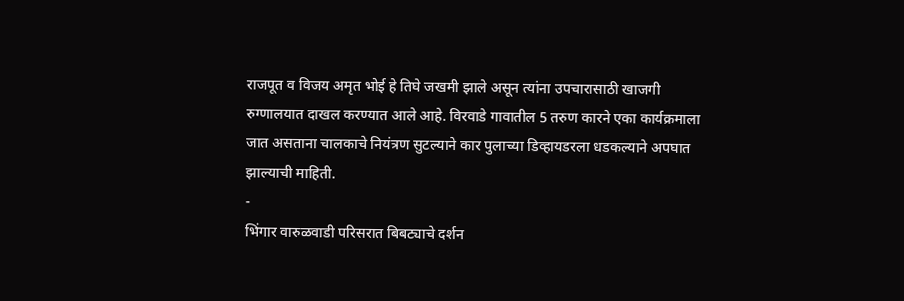राजपूत व विजय अमृत भोई हे तिघे जखमी झाले असून त्यांना उपचारासाठी खाजगी रुग्णालयात दाखल करण्यात आले आहे. विरवाडे गावातील 5 तरुण कारने एका कार्यक्रमाला जात असताना चालकाचे नियंत्रण सुटल्याने कार पुलाच्या डिव्हायडरला धडकल्याने अपघात झाल्याची माहिती.
-
भिंगार वारुळवाडी परिसरात बिबट्याचे दर्शन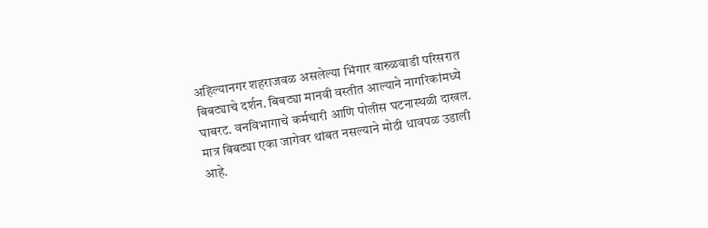अहिल्यानगर शहराजवळ असलेल्या भिंगार वारुळवाडी परिसरात बिबट्याचे दर्शन. बिबट्या मानवी वस्तीत आल्याने नागरिकांमध्ये घाबरट. वनविभागाचे कर्मचारी आणि पोलीस घटनास्थळी दाखल. मात्र बिबट्या एका जागेवर थांबत नसल्याने मोठी धावपळ उडाली आहे.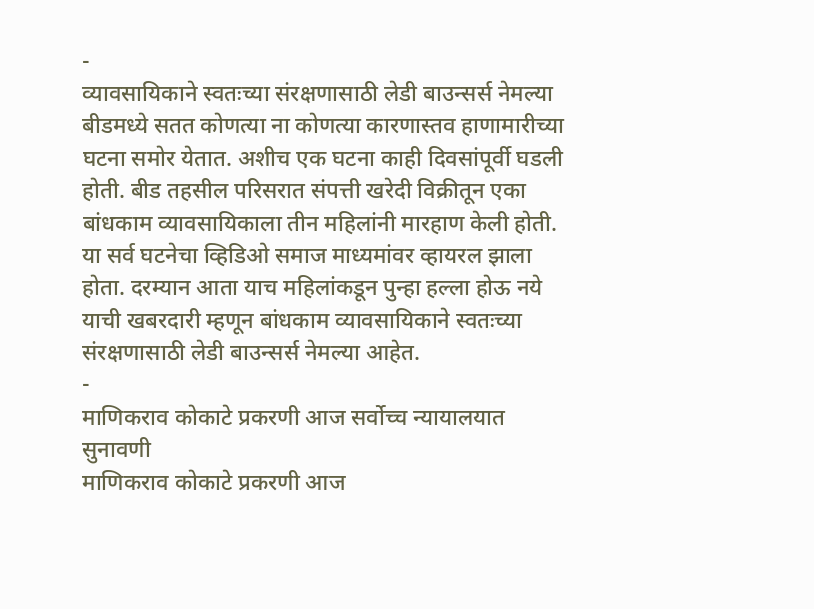-
व्यावसायिकाने स्वतःच्या संरक्षणासाठी लेडी बाउन्सर्स नेमल्या
बीडमध्ये सतत कोणत्या ना कोणत्या कारणास्तव हाणामारीच्या घटना समोर येतात. अशीच एक घटना काही दिवसांपूर्वी घडली होती. बीड तहसील परिसरात संपत्ती खरेदी विक्रीतून एका बांधकाम व्यावसायिकाला तीन महिलांनी मारहाण केली होती. या सर्व घटनेचा व्हिडिओ समाज माध्यमांवर व्हायरल झाला होता. दरम्यान आता याच महिलांकडून पुन्हा हल्ला होऊ नये याची खबरदारी म्हणून बांधकाम व्यावसायिकाने स्वतःच्या संरक्षणासाठी लेडी बाउन्सर्स नेमल्या आहेत.
-
माणिकराव कोकाटे प्रकरणी आज सर्वोच्च न्यायालयात सुनावणी
माणिकराव कोकाटे प्रकरणी आज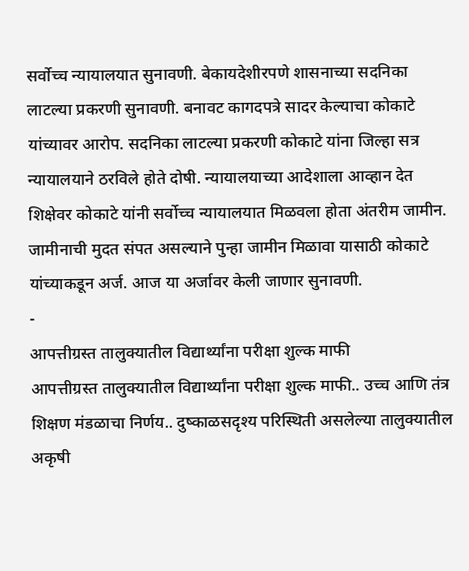सर्वोच्च न्यायालयात सुनावणी. बेकायदेशीरपणे शासनाच्या सदनिका लाटल्या प्रकरणी सुनावणी. बनावट कागदपत्रे सादर केल्याचा कोकाटे यांच्यावर आरोप. सदनिका लाटल्या प्रकरणी कोकाटे यांना जिल्हा सत्र न्यायालयाने ठरविले होते दोषी. न्यायालयाच्या आदेशाला आव्हान देत शिक्षेवर कोकाटे यांनी सर्वोच्च न्यायालयात मिळवला होता अंतरीम जामीन. जामीनाची मुदत संपत असल्याने पुन्हा जामीन मिळावा यासाठी कोकाटे यांच्याकडून अर्ज. आज या अर्जावर केली जाणार सुनावणी.
-
आपत्तीग्रस्त तालुक्यातील विद्यार्थ्यांना परीक्षा शुल्क माफी
आपत्तीग्रस्त तालुक्यातील विद्यार्थ्यांना परीक्षा शुल्क माफी.. उच्च आणि तंत्र शिक्षण मंडळाचा निर्णय.. दुष्काळसदृश्य परिस्थिती असलेल्या तालुक्यातील अकृषी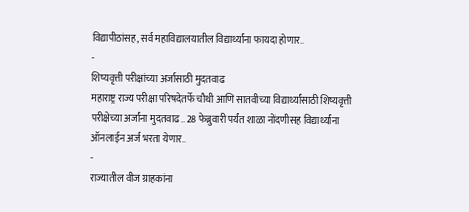विद्यापीठांसह, सर्व महाविद्यालयातील विद्यार्थ्यांना फायदा होणार..
-
शिष्यवृत्ती परीक्षांच्या अर्जासाठी मुदतवाढ
महाराष्ट्र राज्य परीक्षा परिषदेतर्फे चौथी आणि सातवीच्या विद्यार्थ्यांसाठी शिष्यवृत्ती परीक्षेच्या अर्जांना मुदतवाढ.. 28 फेब्रुवारी पर्यंत शाळा नोंदणीसह विद्यार्थ्यांना ऑनलाईन अर्ज भरता येणार..
-
राज्यातील वीज ग्राहकांना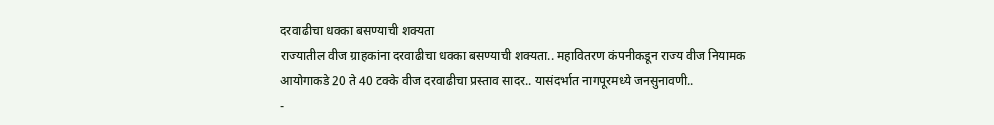दरवाढीचा धक्का बसण्याची शक्यता
राज्यातील वीज ग्राहकांना दरवाढीचा धक्का बसण्याची शक्यता.. महावितरण कंपनीकडून राज्य वीज नियामक आयोगाकडे 20 ते 40 टक्के वीज दरवाढीचा प्रस्ताव सादर.. यासंदर्भात नागपूरमध्ये जनसुनावणी..
-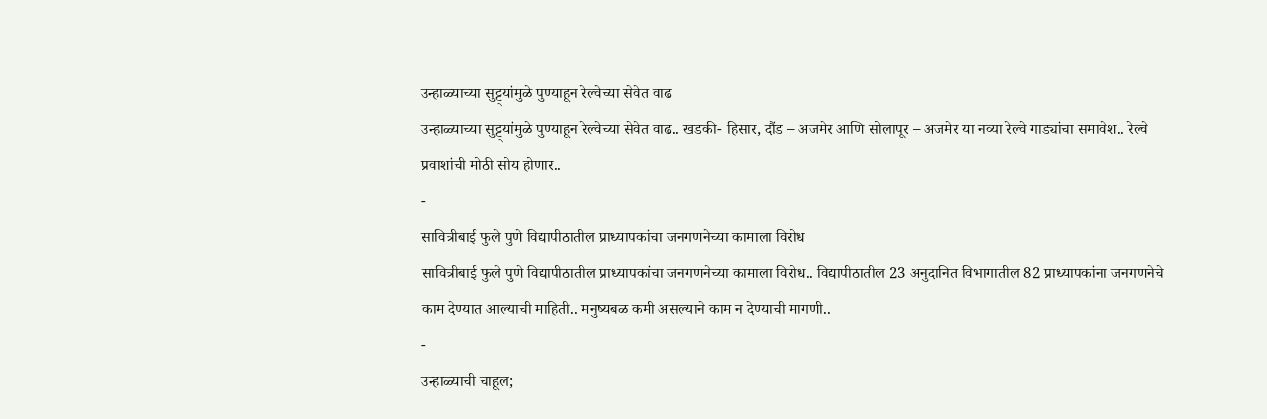उन्हाळ्याच्या सुट्ट्यांमुळे पुण्याहून रेल्वेच्या सेवेत वाढ
उन्हाळ्याच्या सुट्ट्यांमुळे पुण्याहून रेल्वेच्या सेवेत वाढ.. खडकी- हिसार, दौंड – अजमेर आणि सोलापूर – अजमेर या नव्या रेल्वे गाड्यांचा समावेश.. रेल्वे प्रवाशांची मोठी सोय होणार..
-
सावित्रीबाई फुले पुणे विद्यापीठातील प्राध्यापकांचा जनगणनेच्या कामाला विरोध
सावित्रीबाई फुले पुणे विद्यापीठातील प्राध्यापकांचा जनगणनेच्या कामाला विरोध.. विद्यापीठातील 23 अनुदानित विभागातील 82 प्राध्यापकांना जनगणनेचे काम देण्यात आल्याची माहिती.. मनुष्यबळ कमी असल्याने काम न देण्याची मागणी..
-
उन्हाळ्याची चाहूल;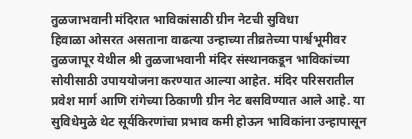तुळजाभवानी मंदिरात भाविकांसाठी ग्रीन नेटची सुविधा
हिवाळा ओसरत असताना वाढत्या उन्हाच्या तीव्रतेच्या पार्श्वभूमीवर तुळजापूर येथील श्री तुळजाभवानी मंदिर संस्थानकडून भाविकांच्या सोयीसाठी उपाययोजना करण्यात आल्या आहेत. मंदिर परिसरातील प्रवेश मार्ग आणि रांगेच्या ठिकाणी ग्रीन नेट बसविण्यात आले आहे. या सुविधेमुळे थेट सूर्यकिरणांचा प्रभाव कमी होऊन भाविकांना उन्हापासून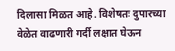दिलासा मिळत आहे. विशेषतः दुपारच्या वेळेत वाढणारी गर्दी लक्षात घेऊन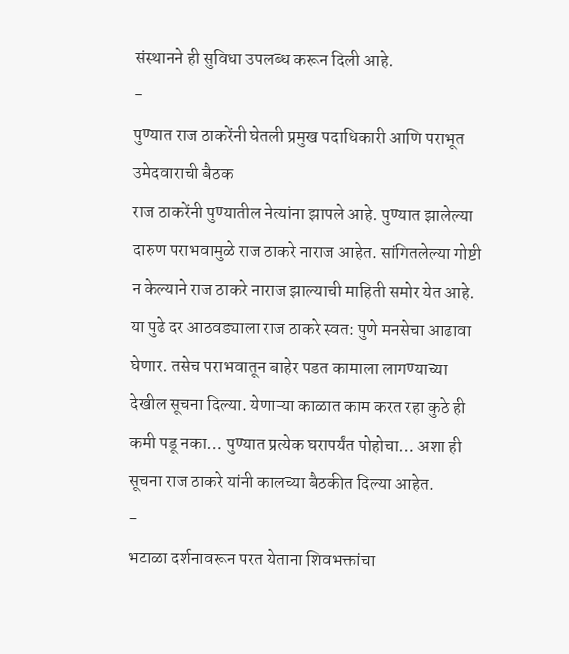संस्थानने ही सुविधा उपलब्ध करून दिली आहे.
-
पुण्यात राज ठाकरेंनी घेतली प्रमुख पदाधिकारी आणि पराभूत उमेदवाराची बैठक
राज ठाकरेंनी पुण्यातील नेत्यांना झापले आहे. पुण्यात झालेल्या दारुण पराभवामुळे राज ठाकरे नाराज आहेत. सांगितलेल्या गोष्टी न केल्याने राज ठाकरे नाराज झाल्याची माहिती समोर येत आहे. या पुढे दर आठवड्याला राज ठाकरे स्वत: पुणे मनसेचा आढावा घेणार. तसेच पराभवातून बाहेर पडत कामाला लागण्याच्या देखील सूचना दिल्या. येणाऱ्या काळात काम करत रहा कुठे ही कमी पडू नका… पुण्यात प्रत्येक घरापर्यंत पोहोचा… अशा ही सूचना राज ठाकरे यांनी कालच्या बैठकीत दिल्या आहेत.
-
भटाळा दर्शनावरून परत येताना शिवभक्तांचा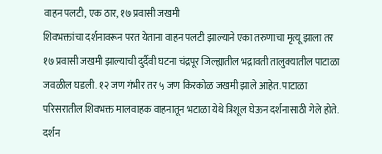वाहन पलटी, एक ठार, १७ प्रवासी जखमी
शिवभक्तांचा दर्शनावरून परत येताना वाहन पलटी झाल्याने एका तरुणाचा मृत्यू झाला तर १७ प्रवासी जखमी झाल्याची दुर्दैवी घटना चंद्रपूर जिल्ह्यातील भद्रावती तालुक्यातील पाटाळा जवळील घडली. १२ जण गंभीर तर ५ जण किरकोळ जखमी झाले आहेत. पाटाळा परिसरातील शिवभक्त मालवाहक वाहनातून भटाळा येथे त्रिशूल घेऊन दर्शनासाठी गेले होते. दर्शन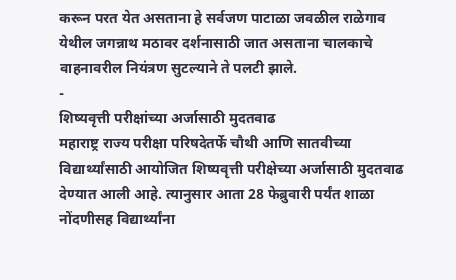करून परत येत असताना हे सर्वजण पाटाळा जवळील राळेगाव येथील जगन्नाथ मठावर दर्शनासाठी जात असताना चालकाचे वाहनावरील नियंत्रण सुटल्याने ते पलटी झाले.
-
शिष्यवृत्ती परीक्षांच्या अर्जासाठी मुदतवाढ
महाराष्ट्र राज्य परीक्षा परिषदेतर्फे चौथी आणि सातवीच्या विद्यार्थ्यांसाठी आयोजित शिष्यवृत्ती परीक्षेच्या अर्जासाठी मुदतवाढ देण्यात आली आहे. त्यानुसार आता 28 फेब्रुवारी पर्यंत शाळा नोंदणीसह विद्यार्थ्यांना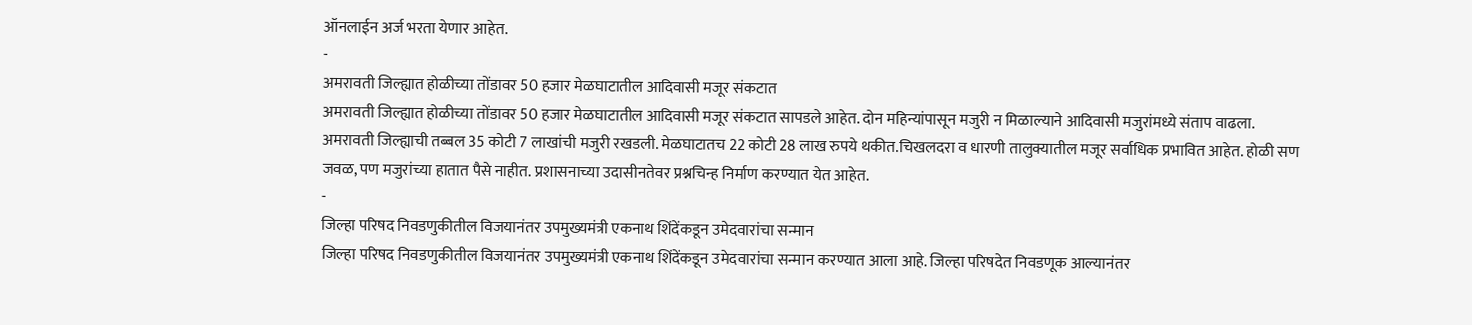ऑनलाईन अर्ज भरता येणार आहेत.
-
अमरावती जिल्ह्यात होळीच्या तोंडावर 50 हजार मेळघाटातील आदिवासी मजूर संकटात
अमरावती जिल्ह्यात होळीच्या तोंडावर 50 हजार मेळघाटातील आदिवासी मजूर संकटात सापडले आहेत. दोन महिन्यांपासून मजुरी न मिळाल्याने आदिवासी मजुरांमध्ये संताप वाढला. अमरावती जिल्ह्याची तब्बल 35 कोटी 7 लाखांची मजुरी रखडली. मेळघाटातच 22 कोटी 28 लाख रुपये थकीत.चिखलदरा व धारणी तालुक्यातील मजूर सर्वाधिक प्रभावित आहेत. होळी सण जवळ, पण मजुरांच्या हातात पैसे नाहीत. प्रशासनाच्या उदासीनतेवर प्रश्नचिन्ह निर्माण करण्यात येत आहेत.
-
जिल्हा परिषद निवडणुकीतील विजयानंतर उपमुख्यमंत्री एकनाथ शिंदेंकडून उमेदवारांचा सन्मान
जिल्हा परिषद निवडणुकीतील विजयानंतर उपमुख्यमंत्री एकनाथ शिंदेंकडून उमेदवारांचा सन्मान करण्यात आला आहे. जिल्हा परिषदेत निवडणूक आल्यानंतर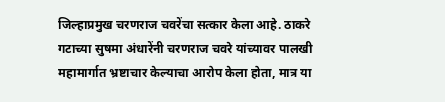जिल्हाप्रमुख चरणराज चवरेंचा सत्कार केला आहे. ठाकरे गटाच्या सुषमा अंधारेंनी चरणराज चवरे यांच्यावर पालखी महामार्गात भ्रष्टाचार केल्याचा आरोप केला होता, मात्र या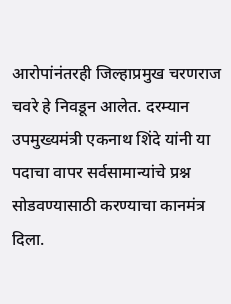आरोपांनंतरही जिल्हाप्रमुख चरणराज चवरे हे निवडून आलेत. दरम्यान उपमुख्यमंत्री एकनाथ शिंदे यांनी या पदाचा वापर सर्वसामान्यांचे प्रश्न सोडवण्यासाठी करण्याचा कानमंत्र दिला.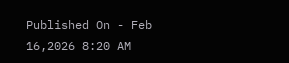Published On - Feb 16,2026 8:20 AM